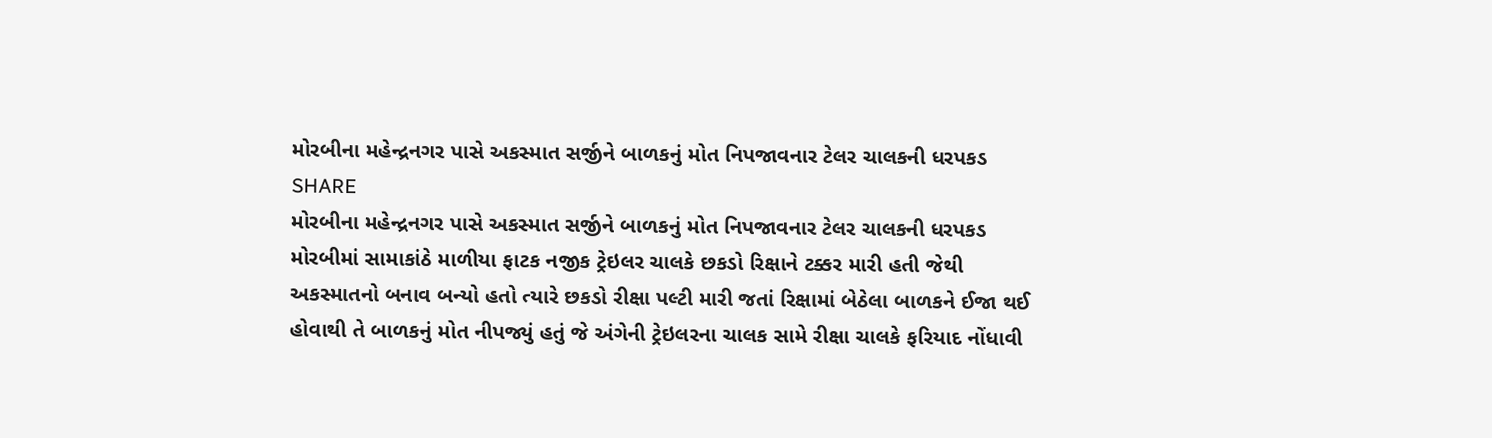મોરબીના મહેન્દ્રનગર પાસે અકસ્માત સર્જીને બાળકનું મોત નિપજાવનાર ટેલર ચાલકની ધરપકડ
SHARE
મોરબીના મહેન્દ્રનગર પાસે અકસ્માત સર્જીને બાળકનું મોત નિપજાવનાર ટેલર ચાલકની ધરપકડ
મોરબીમાં સામાકાંઠે માળીયા ફાટક નજીક ટ્રેઇલર ચાલકે છકડો રિક્ષાને ટક્કર મારી હતી જેથી અકસ્માતનો બનાવ બન્યો હતો ત્યારે છકડો રીક્ષા પલ્ટી મારી જતાં રિક્ષામાં બેઠેલા બાળકને ઈજા થઈ હોવાથી તે બાળકનું મોત નીપજ્યું હતું જે અંગેની ટ્રેઇલરના ચાલક સામે રીક્ષા ચાલકે ફરિયાદ નોંધાવી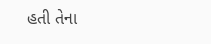હતી તેના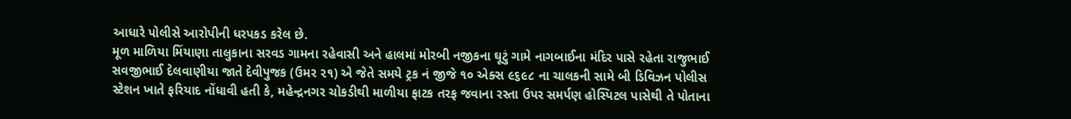આધારે પોલીસે આરોપીની ધરપકડ કરેલ છે.
મૂળ માળિયા મિંયાણા તાલુકાના સરવડ ગામના રહેવાસી અને હાલમાં મોરબી નજીકના ઘૂટું ગામે નાગબાઈના મંદિર પાસે રહેતા રાજુભાઈ સવજીભાઈ દેલવાણીયા જાતે દેવીપુજક (ઉમર ૨૧) એ જેતે સમયે ટ્રક નં જીજે ૧૦ એક્સ ૯૬૯૮ ના ચાલકની સામે બી ડિવિઝન પોલીસ સ્ટેશન ખાતે ફરિયાદ નોંધાવી હતી કે, મહેન્દ્રનગર ચોકડીથી માળીયા ફાટક તરફ જવાના રસ્તા ઉપર સમર્પણ હોસ્પિટલ પાસેથી તે પોતાના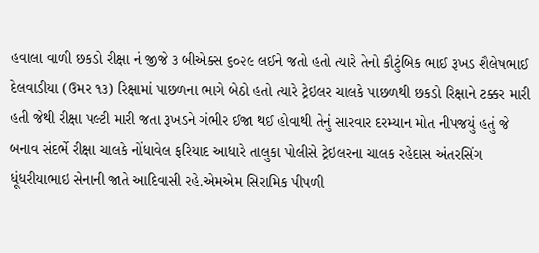હવાલા વાળી છકડો રીક્ષા નં જીજે ૩ બીએક્સ ૬૦૨૯ લઈને જતો હતો ત્યારે તેનો કૌટુંબિક ભાઈ રૂખડ શૈલેષભાઈ દેલવાડીયા (ઉમર ૧૩) રિક્ષામાં પાછળના ભાગે બેઠો હતો ત્યારે ટ્રેઇલર ચાલકે પાછળથી છકડો રિક્ષાને ટક્કર મારી હતી જેથી રીક્ષા પલ્ટી મારી જતા રૂખડને ગંભીર ઈજા થઈ હોવાથી તેનું સારવાર દરમ્યાન મોત નીપજયું હતું જે બનાવ સંદર્ભે રીક્ષા ચાલકે નોંધાવેલ ફરિયાદ આધારે તાલુકા પોલીસે ટ્રેઇલરના ચાલક રહેદાસ અંતરસિંગ ધૂંધરીયાભાઇ સેનાની જાતે આદિવાસી રહે.એમએમ સિરામિક પીપળી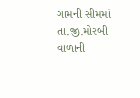ગામની સીમમાં તા.જી.મોરબી વાળાની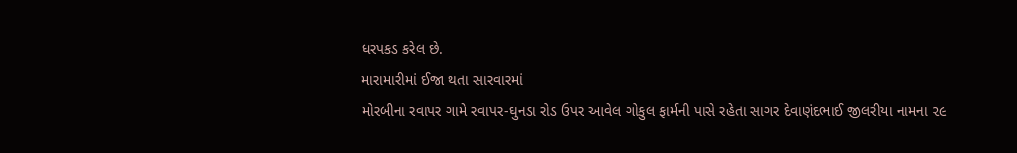ધરપકડ કરેલ છે.
મારામારીમાં ઈજા થતા સારવારમાં
મોરબીના રવાપર ગામે રવાપર-ઘુનડા રોડ ઉપર આવેલ ગોકુલ ફાર્મની પાસે રહેતા સાગર દેવાણંદભાઈ જીલરીયા નામના ૨૯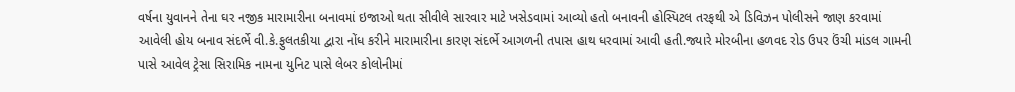વર્ષના યુવાનને તેના ઘર નજીક મારામારીના બનાવમાં ઇજાઓ થતા સીવીલે સારવાર માટે ખસેડવામાં આવ્યો હતો બનાવની હોસ્પિટલ તરફથી એ ડિવિઝન પોલીસને જાણ કરવામાં આવેલી હોય બનાવ સંદર્ભે વી.કે.ફુલતકીયા દ્વારા નોંધ કરીને મારામારીના કારણ સંદર્ભે આગળની તપાસ હાથ ધરવામાં આવી હતી.જ્યારે મોરબીના હળવદ રોડ ઉપર ઉંચી માંડલ ગામની પાસે આવેલ ટ્રેસા સિરામિક નામના યુનિટ પાસે લેબર કોલોનીમાં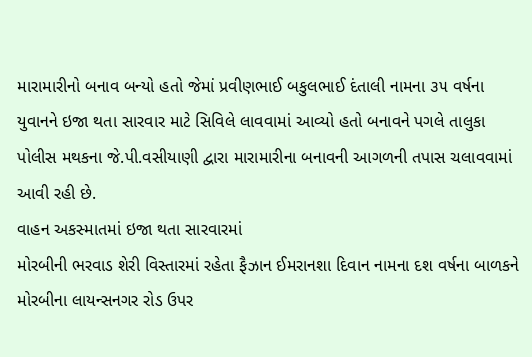મારામારીનો બનાવ બન્યો હતો જેમાં પ્રવીણભાઈ બકુલભાઈ દંતાલી નામના ૩૫ વર્ષના યુવાનને ઇજા થતા સારવાર માટે સિવિલે લાવવામાં આવ્યો હતો બનાવને પગલે તાલુકા પોલીસ મથકના જે.પી.વસીયાણી દ્વારા મારામારીના બનાવની આગળની તપાસ ચલાવવામાં આવી રહી છે.
વાહન અકસ્માતમાં ઇજા થતા સારવારમાં
મોરબીની ભરવાડ શેરી વિસ્તારમાં રહેતા ફૈઝાન ઈમરાનશા દિવાન નામના દશ વર્ષના બાળકને મોરબીના લાયન્સનગર રોડ ઉપર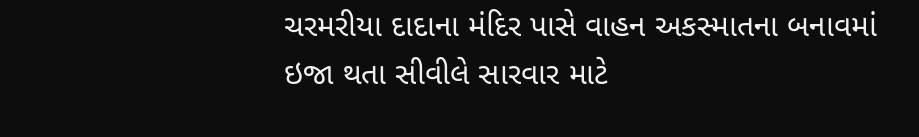ચરમરીયા દાદાના મંદિર પાસે વાહન અકસ્માતના બનાવમાં ઇજા થતા સીવીલે સારવાર માટે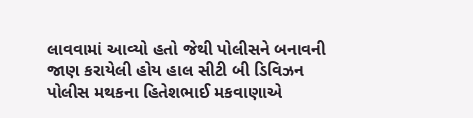લાવવામાં આવ્યો હતો જેથી પોલીસને બનાવની જાણ કરાયેલી હોય હાલ સીટી બી ડિવિઝન પોલીસ મથકના હિતેશભાઈ મકવાણાએ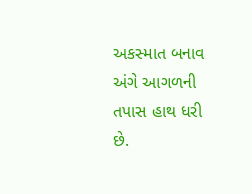અકસ્માત બનાવ અંગે આગળની તપાસ હાથ ધરી છે.